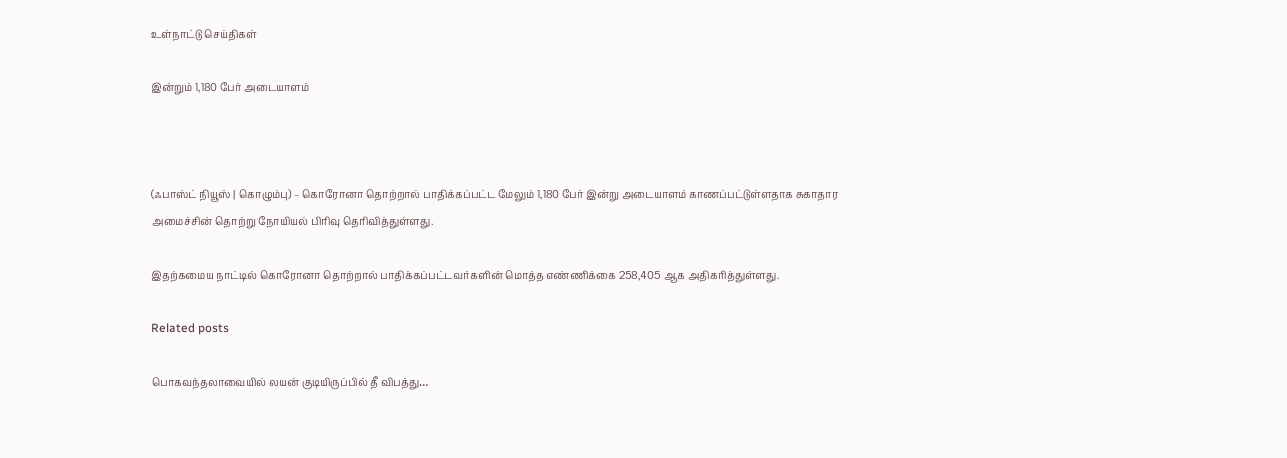உள்நாட்டு செய்திகள்

இன்றும் 1,180 பேர் அடையாளம்



(ஃபாஸ்ட் நியூஸ் | கொழும்பு) – கொரோனா தொற்றால் பாதிக்கப்பட்ட மேலும் 1,180 பேர் இன்று அடையாளம் காணப்பட்டுள்ளதாக சுகாதார அமைச்சின் தொற்று நோயியல் பிரிவு தெரிவித்துள்ளது.

இதற்கமைய நாட்டில் கொரோனா தொற்றால் பாதிக்கப்பட்டவர்களின் மொத்த எண்ணிக்கை 258,405 ஆக அதிகரித்துள்ளது.

Related posts

பொகவந்தலாவையில் லயன் குடியிருப்பில் தீ விபத்து…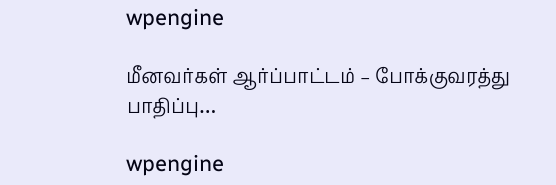wpengine

மீனவர்கள் ஆர்ப்பாட்டம் – போக்குவரத்து பாதிப்பு…

wpengine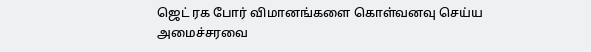ஜெட் ரக போர் விமானங்களை கொள்வனவு செய்ய அமைச்சரவை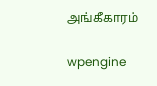அங்கீகாரம்

wpengine